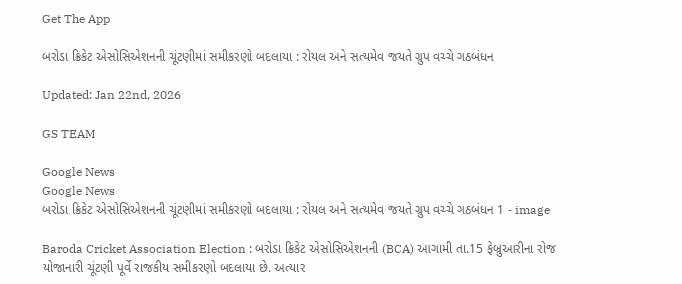Get The App

બરોડા ક્રિકેટ એસોસિએશનની ચૂંટણીમાં સમીકરણો બદલાયા : રોયલ અને સત્યમેવ જયતે ગ્રુપ વચ્ચે ગઠબંધન

Updated: Jan 22nd, 2026

GS TEAM

Google News
Google News
બરોડા ક્રિકેટ એસોસિએશનની ચૂંટણીમાં સમીકરણો બદલાયા : રોયલ અને સત્યમેવ જયતે ગ્રુપ વચ્ચે ગઠબંધન 1 - image

Baroda Cricket Association Election : બરોડા ક્રિકેટ એસોસિએશનની (BCA) આગામી તા.15 ફેબ્રુઆરીના રોજ યોજાનારી ચૂંટણી પૂર્વે રાજકીય સમીકરણો બદલાયા છે. અત્યાર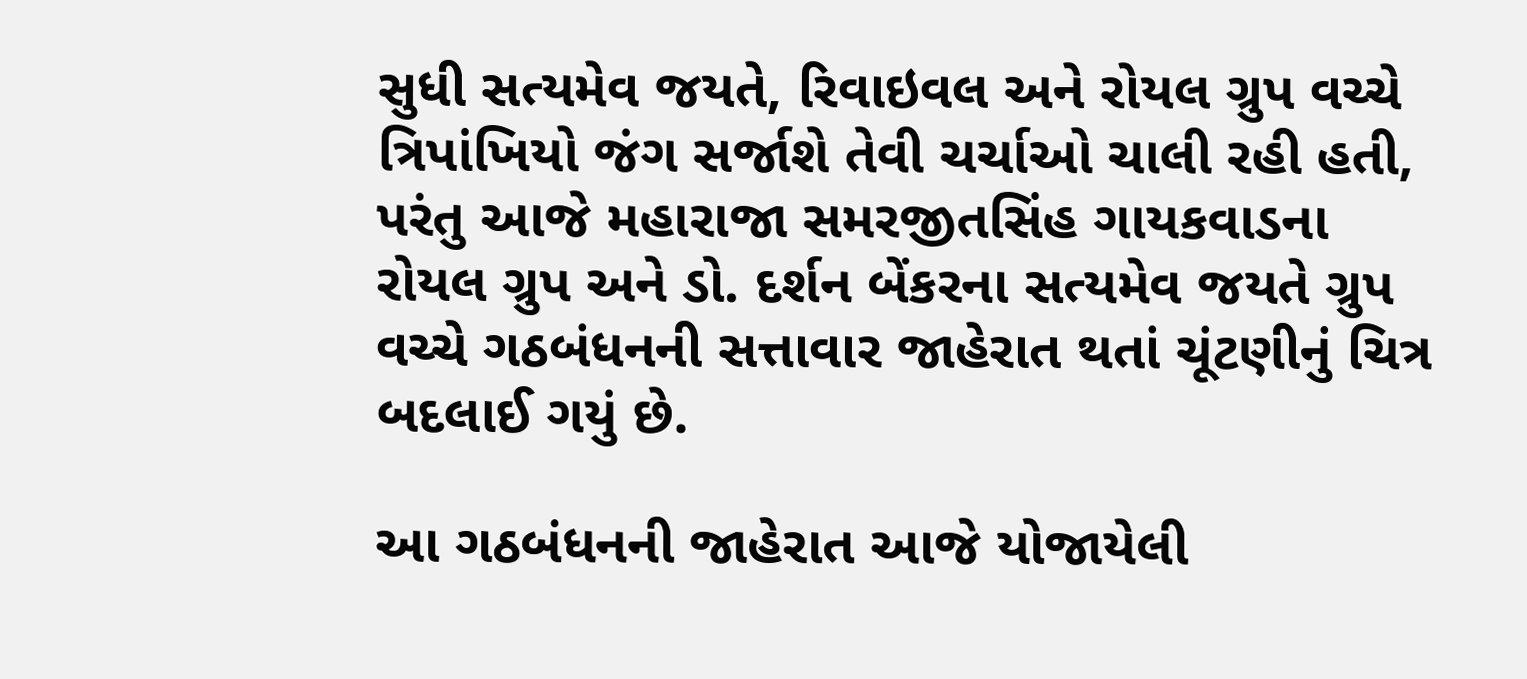સુધી સત્યમેવ જયતે, રિવાઇવલ અને રોયલ ગ્રુપ વચ્ચે ત્રિપાંખિયો જંગ સર્જાશે તેવી ચર્ચાઓ ચાલી રહી હતી, પરંતુ આજે મહારાજા સમરજીતસિંહ ગાયકવાડના રોયલ ગ્રુપ અને ડો. દર્શન બેંકરના સત્યમેવ જયતે ગ્રુપ વચ્ચે ગઠબંધનની સત્તાવાર જાહેરાત થતાં ચૂંટણીનું ચિત્ર બદલાઈ ગયું છે.

આ ગઠબંધનની જાહેરાત આજે યોજાયેલી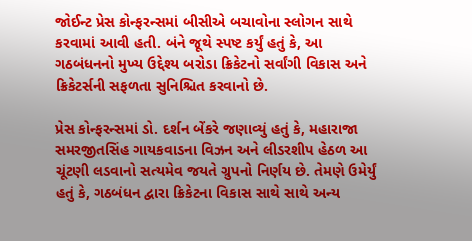જોઈન્ટ પ્રેસ કોન્ફરન્સમાં બીસીએ બચાવોના સ્લોગન સાથે કરવામાં આવી હતી. બંને જૂથે સ્પષ્ટ કર્યું હતું કે, આ ગઠબંધનનો મુખ્ય ઉદ્દેશ્ય બરોડા ક્રિકેટનો સર્વાંગી વિકાસ અને ક્રિકેટર્સની સફળતા સુનિશ્ચિત કરવાનો છે.

પ્રેસ કોન્ફરન્સમાં ડો. દર્શન બેંકરે જણાવ્યું હતું કે, મહારાજા સમરજીતસિંહ ગાયકવાડના વિઝન અને લીડરશીપ હેઠળ આ ચૂંટણી લડવાનો સત્યમેવ જયતે ગ્રુપનો નિર્ણય છે. તેમણે ઉમેર્યું હતું કે, ગઠબંધન દ્વારા ક્રિકેટના વિકાસ સાથે સાથે અન્ય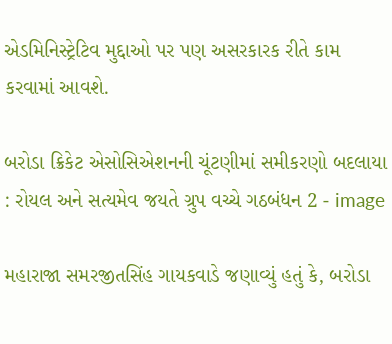એડમિનિસ્ટ્રેટિવ મુદ્દાઓ પર પણ અસરકારક રીતે કામ કરવામાં આવશે.

બરોડા ક્રિકેટ એસોસિએશનની ચૂંટણીમાં સમીકરણો બદલાયા : રોયલ અને સત્યમેવ જયતે ગ્રુપ વચ્ચે ગઠબંધન 2 - image

મહારાજા સમરજીતસિંહ ગાયકવાડે જણાવ્યું હતું કે, બરોડા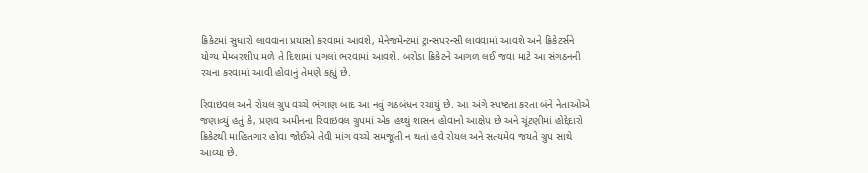ક્રિકેટમાં સુધારો લાવવાના પ્રયાસો કરવામાં આવશે, મેનેજમેન્ટમાં ટ્રાન્સપરન્સી લાવવામાં આવશે અને ક્રિકેટર્સને યોગ્ય મેમ્બરશીપ મળે તે દિશામાં પગલાં ભરવામાં આવશે. બરોડા ક્રિકેટને આગળ લઈ જવા માટે આ સંગઠનની રચના કરવામાં આવી હોવાનું તેમણે કહ્યું છે.

રિવાઇવલ અને રોયલ ગ્રુપ વચ્ચે ભંગાણ બાદ આ નવું ગઠબંધન રચાયું છે. આ અંગે સ્પષ્ટતા કરતા બંને નેતાઓએ જણાવ્યું હતું કે, પ્રણવ અમીનના રિવાઇવલ ગ્રુપમાં એક હથ્થું શાસન હોવાનો આક્ષેપ છે અને ચૂંટણીમાં હોદ્દેદારો ક્રિકેટથી માહિતગાર હોવા જોઈએ તેવી માંગ વચ્ચે સમજૂતી ન થતાં હવે રોયલ અને સત્યમેવ જયતે ગ્રુપ સાથે આવ્યા છે.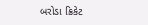બરોડા ક્રિકેટ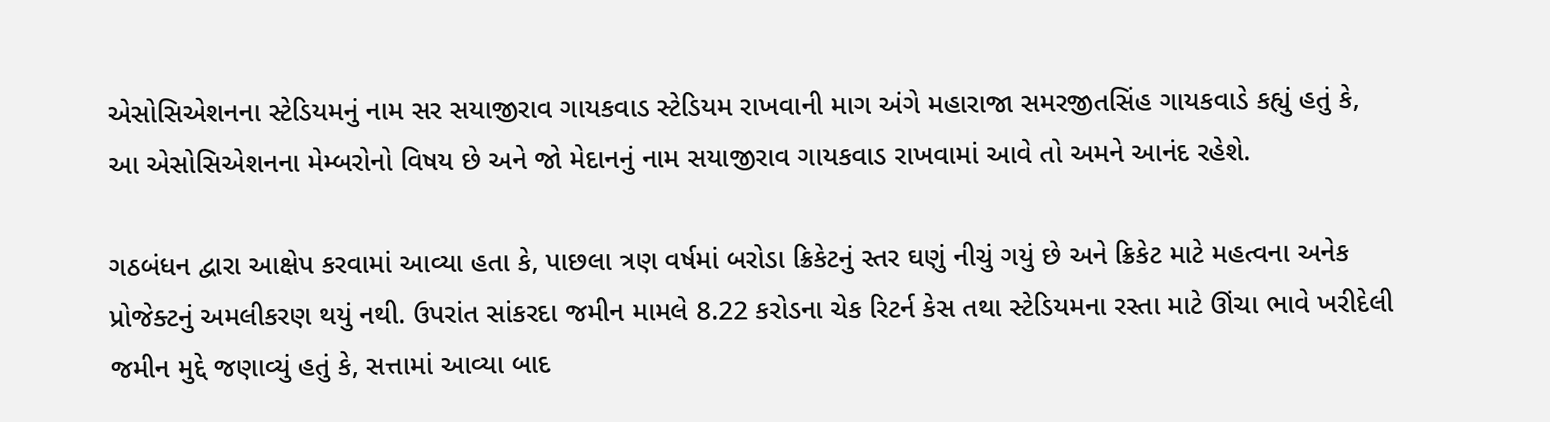એસોસિએશનના સ્ટેડિયમનું નામ સર સયાજીરાવ ગાયકવાડ સ્ટેડિયમ રાખવાની માગ અંગે મહારાજા સમરજીતસિંહ ગાયકવાડે કહ્યું હતું કે, આ એસોસિએશનના મેમ્બરોનો વિષય છે અને જો મેદાનનું નામ સયાજીરાવ ગાયકવાડ રાખવામાં આવે તો અમને આનંદ રહેશે.

ગઠબંધન દ્વારા આક્ષેપ કરવામાં આવ્યા હતા કે, પાછલા ત્રણ વર્ષમાં બરોડા ક્રિકેટનું સ્તર ઘણું નીચું ગયું છે અને ક્રિકેટ માટે મહત્વના અનેક પ્રોજેક્ટનું અમલીકરણ થયું નથી. ઉપરાંત સાંકરદા જમીન મામલે 8.22 કરોડના ચેક રિટર્ન કેસ તથા સ્ટેડિયમના રસ્તા માટે ઊંચા ભાવે ખરીદેલી જમીન મુદ્દે જણાવ્યું હતું કે, સત્તામાં આવ્યા બાદ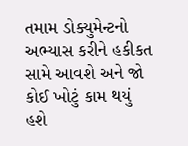તમામ ડોક્યુમેન્ટનો અભ્યાસ કરીને હકીકત સામે આવશે અને જો કોઈ ખોટું કામ થયું હશે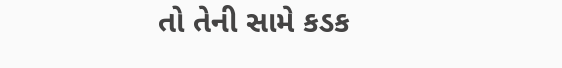તો તેની સામે કડક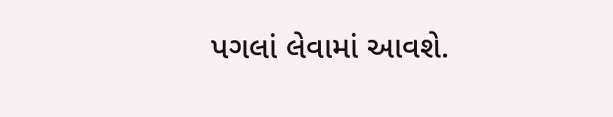પગલાં લેવામાં આવશે.